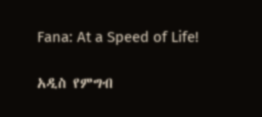Fana: At a Speed of Life!

አዲስ የምግብ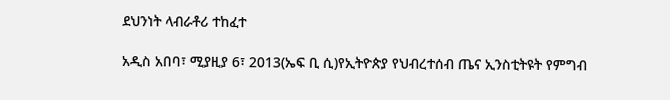ደህንነት ላብራቶሪ ተከፈተ

አዲስ አበባ፣ ሚያዚያ 6፣ 2013(ኤፍ ቢ ሲ)የኢትዮጵያ የህብረተሰብ ጤና ኢንስቲትዩት የምግብ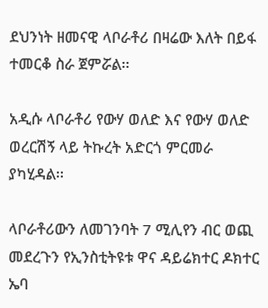ደህንነት ዘመናዊ ላቦራቶሪ በዛሬው እለት በይፋ ተመርቆ ስራ ጀምሯል፡፡

አዲሱ ላቦራቶሪ የውሃ ወለድ እና የውሃ ወለድ ወረርሽኝ ላይ ትኩረት አድርጎ ምርመራ ያካሂዳል፡፡

ላቦራቶሪውን ለመገንባት 7 ሚሊየን ብር ወጪ መደረጉን የኢንስቲትዩቱ ዋና ዳይሬክተር ዶክተር ኤባ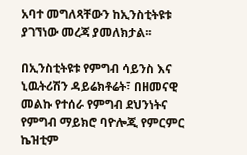አባተ መግለጻቸውን ከኢንስቲትዩቱ ያገኘነው መረጃ ያመለክታል፡፡

በኢንስቲትዩቱ የምግብ ሳይንስ እና ኒዉትሪሽን ዳይሬክቶሬት፣ በዘመናዊ መልኩ የተሰራ የምግብ ደህንነትና የምግብ ማይክሮ ባዮሎጂ የምርምር ኬዝቲም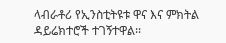ላብራቶሪ የኢንስቲትዩቱ ዋና እና ምክትል ዳይሬክተሮች ተገኝተዋል፡፡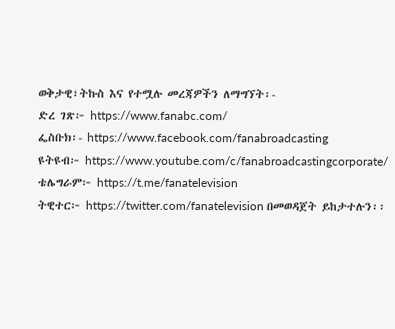ወቅታዊ፣ትኩስ እና የተሟሉ መረጃዎችን ለማግኘት፡-
ድረ ገጽ፦ https://www.fanabc.com/
ፌስቡክ፡- https://www.facebook.com/fanabroadcasting
ዩትዩብ፦ https://www.youtube.com/c/fanabroadcastingcorporate/
ቴሌግራም፦ https://t.me/fanatelevision
ትዊተር፦ https://twitter.com/fanatelevision በመወዳጀት ይከታተሉን፡፡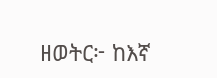ዘወትር፦ ከእኛ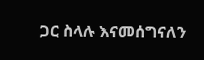ጋር ስላሉ እናመሰግናለን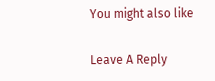You might also like

Leave A Reply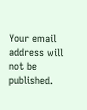Your email address will not be published.